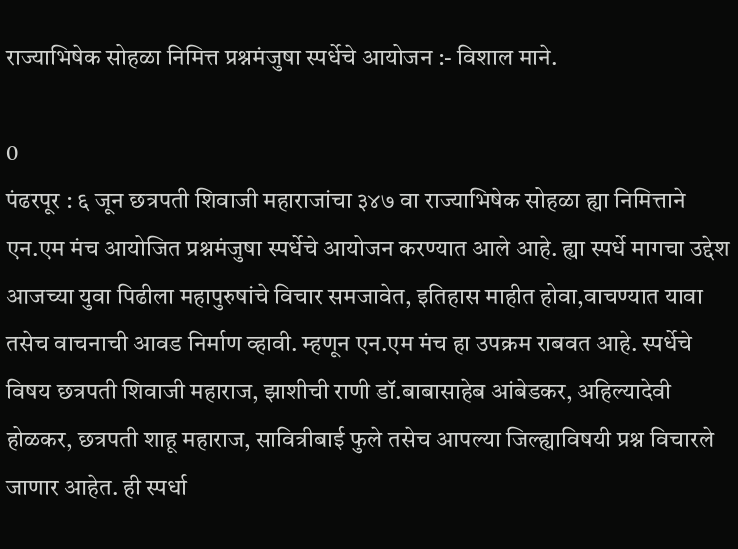राज्याभिषेक सोहळा निमित्त प्रश्नमंजुषा स्पर्धेचे आयोजन :- विशाल माने.

0
पंढरपूर : ६ जून छत्रपती शिवाजी महाराजांचा ३४७ वा राज्याभिषेक सोहळा ह्या निमित्ताने एन.एम मंच आयोजित प्रश्नमंजुषा स्पर्धेचे आयोजन करण्यात आले आहे. ह्या स्पर्धे मागचा उद्देश आजच्या युवा पिढीला महापुरुषांचे विचार समजावेत, इतिहास माहीत होवा,वाचण्यात यावा तसेच वाचनाची आवड निर्माण व्हावी. म्हणून एन.एम मंच हा उपक्रम राबवत आहे. स्पर्धेचे विषय छत्रपती शिवाजी महाराज, झाशीची राणी डॉ.बाबासाहेब आंबेडकर, अहिल्यादेवी होळकर, छत्रपती शाहू महाराज, सावित्रीबाई फुले तसेच आपल्या जिल्ह्याविषयी प्रश्न विचारले जाणार आहेत. ही स्पर्धा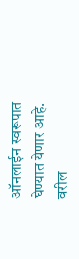ऑनलाईन स्वरूपात घेण्यात येणार आहे. वरील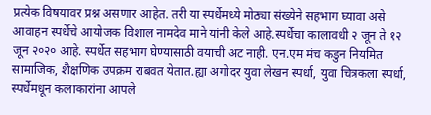प्रत्येक विषयावर प्रश्न असणार आहेत. तरी या स्पर्धेमध्ये मोठ्या संख्येने सहभाग घ्यावा असे आवाहन स्पर्धेचे आयोजक विशाल नामदेव माने यांनी केले आहे.स्पर्धेचा कालावधी २ जून ते १२ जून २०२० आहे. स्पर्धेत सहभाग घेण्यासाठी वयाची अट नाही. एन.एम मंच कडुन नियमित सामाजिक, शैक्षणिक उपक्रम राबवत येतात.ह्या अगोदर युवा लेखन स्पर्धा, युवा चित्रकला स्पर्धा, स्पर्धेमधून कलाकारांना आपले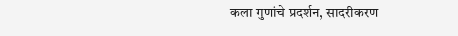कला गुणांचे प्रदर्शन, सादरीकरण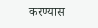करण्यास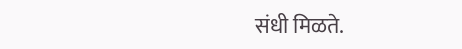संधी मिळते.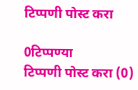टिप्पणी पोस्ट करा

0टिप्पण्या
टिप्पणी पोस्ट करा (0)